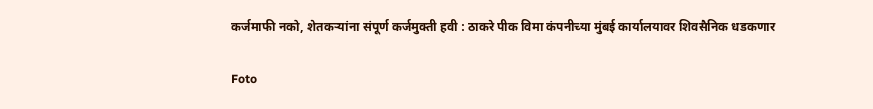कर्जमाफी नको, शेतकर्‍यांना संपूर्ण कर्जमुक्ती हवी : ठाकरे पीक विमा कंपनीच्या मुंबई कार्यालयावर शिवसैनिक धडकणार

Foto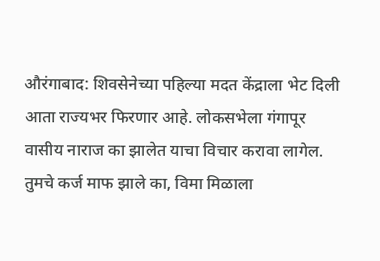औरंगाबाद: शिवसेनेच्या पहिल्या मदत केंद्राला भेट दिली आता राज्यभर फिरणार आहे. लोकसभेला गंगापूर वासीय नाराज का झालेत याचा विचार करावा लागेल. तुमचे कर्ज माफ झाले का, विमा मिळाला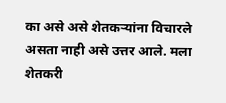का असे असे शेतकर्‍यांना विचारले असता नाही असे उत्तर आले. मला शेतकरी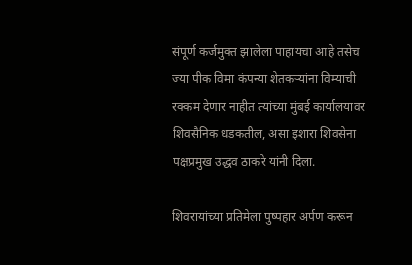संपूर्ण कर्जमुक्त झालेला पाहायचा आहे तसेच  ज्या पीक विमा कंपन्या शेतकर्‍यांना विम्याची रक्कम देणार नाहीत त्यांच्या मुंबई कार्यालयावर शिवसैनिक धडकतील, असा इशारा शिवसेना पक्षप्रमुख उद्धव ठाकरे यांनी दिला.

शिवरायांच्या प्रतिमेला पुष्पहार अर्पण करून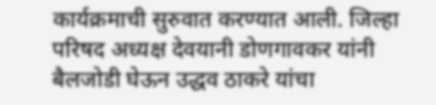कार्यक्रमाची सुरुवात करण्यात आली. जिल्हा परिषद अध्यक्ष देवयानी डोणगावकर यांनी बैलजोडी घेऊन उद्धव ठाकरे यांचा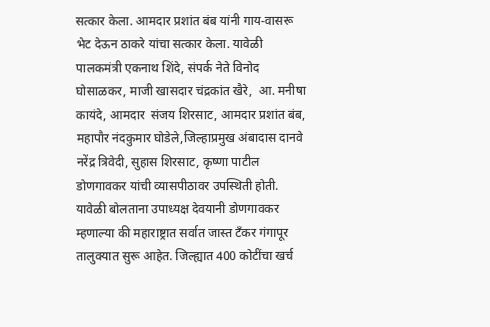सत्कार केला. आमदार प्रशांत बंब यांनी गाय-वासरू भेट देऊन ठाकरे यांचा सत्कार केला. यावेळी पालकमंत्री एकनाथ शिंदे, संपर्क नेते विनोद घोसाळकर, माजी खासदार चंद्रकांत खैरे,  आ. मनीषा कायंदे, आमदार  संजय शिरसाट, आमदार प्रशांत बंब, महापौर नंदकुमार घोडेले,जिल्हाप्रमुख अंबादास दानवे नरेंद्र त्रिवेदी, सुहास शिरसाट, कृष्णा पाटील डोणगावकर यांची व्यासपीठावर उपस्थिती होती. यावेळी बोलताना उपाध्यक्ष देवयानी डोणगावकर म्हणाल्या की महाराष्ट्रात सर्वात जास्त टँकर गंगापूर तालुक्यात सुरू आहेत. जिल्ह्यात 400 कोटींचा खर्च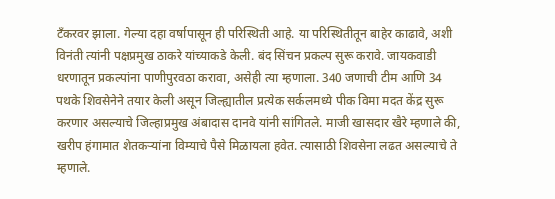टँकरवर झाला. गेल्या दहा वर्षापासून ही परिस्थिती आहे. या परिस्थितीतून बाहेर काढावे, अशी विनंती त्यांनी पक्षप्रमुख ठाकरे यांच्याकडे केली. बंद सिंचन प्रकल्प सुरू करावे. जायकवाडी धरणातून प्रकल्पांना पाणीपुरवठा करावा, असेही त्या म्हणाला. 340 जणाची टीम आणि 34 पथके शिवसेनेने तयार केली असून जिल्ह्यातील प्रत्येक सर्कलमध्ये पीक विमा मदत केंद्र सुरू करणार असल्याचे जिल्हाप्रमुख अंबादास दानवे यांनी सांगितले. माजी खासदार खैरे म्हणाले की, खरीप हंगामात शेतकर्‍यांना विम्याचे पैसे मिळायला हवेत. त्यासाठी शिवसेना लढत असल्याचे ते म्हणाले.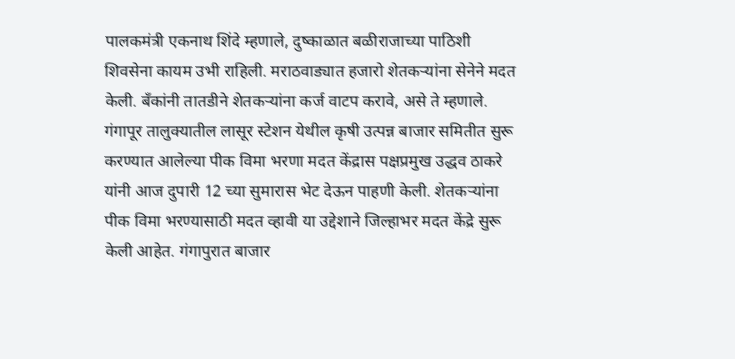पालकमंत्री एकनाथ शिंदे म्हणाले, दुष्काळात बळीराजाच्या पाठिशी शिवसेना कायम उभी राहिली. मराठवाड्यात हजारो शेतकर्‍यांना सेनेने मदत केली. बँकांनी तातडीने शेतकर्‍यांना कर्ज वाटप करावे, असे ते म्हणाले.
गंगापूर तालुक्यातील लासूर स्टेशन येथील कृषी उत्पन्न बाजार समितीत सुरू करण्यात आलेल्या पीक विमा भरणा मदत केंद्रास पक्षप्रमुख उद्धव ठाकरे यांनी आज दुपारी 12 च्या सुमारास भेट देऊन पाहणी केली. शेतकर्‍यांना पीक विमा भरण्यासाठी मदत व्हावी या उद्देशाने जिल्हाभर मदत केंद्रे सुरू केली आहेत. गंगापुरात बाजार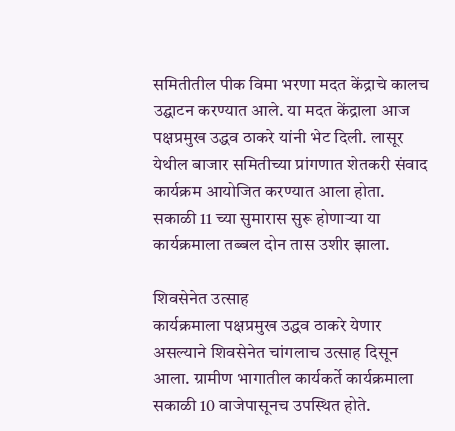समितीतील पीक विमा भरणा मदत केंद्राचे कालच उद्घाटन करण्यात आले. या मदत केंद्राला आज पक्षप्रमुख उद्धव ठाकरे यांनी भेट दिली. लासूर येथील बाजार समितीच्या प्रांगणात शेतकरी संवाद कार्यक्रम आयोजित करण्यात आला होता. सकाळी 11 च्या सुमारास सुरू होणार्‍या या कार्यक्रमाला तब्बल दोन तास उशीर झाला.

शिवसेनेत उत्साह
कार्यक्रमाला पक्षप्रमुख उद्धव ठाकरे येणार असल्याने शिवसेनेत चांगलाच उत्साह दिसून आला. ग्रामीण भागातील कार्यकर्ते कार्यक्रमाला सकाळी 10 वाजेपासूनच उपस्थित होते.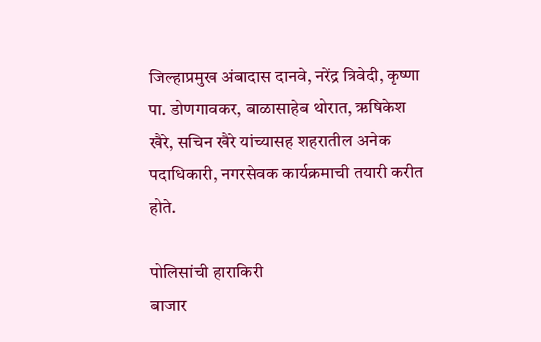जिल्हाप्रमुख अंबादास दानवे, नरेंद्र त्रिवेदी, कृष्णा पा. डोणगावकर, बाळासाहेब थोरात, ऋषिकेश खैरे, सचिन खैरे यांच्यासह शहरातील अनेक पदाधिकारी, नगरसेवक कार्यक्रमाची तयारी करीत होते.

पोलिसांची हाराकिरी
बाजार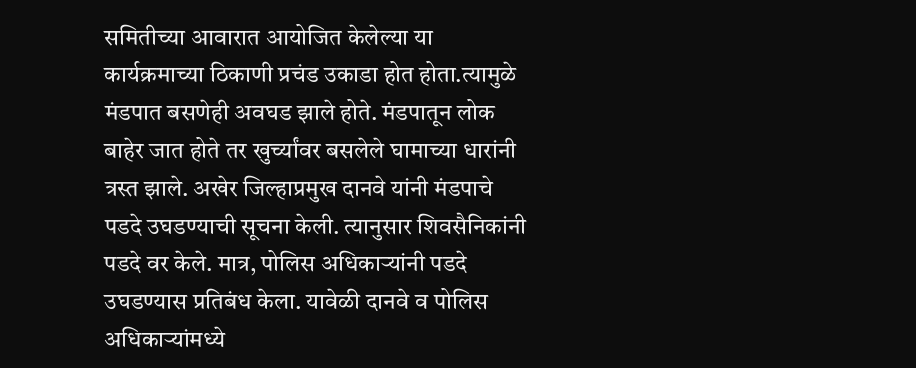समितीच्या आवारात आयोजित केलेल्या या कार्यक्रमाच्या ठिकाणी प्रचंड उकाडा होत होता.त्यामुळे मंडपात बसणेही अवघड झाले होते. मंडपातून लोक बाहेर जात होते तर खुर्च्यांवर बसलेले घामाच्या धारांनी त्रस्त झाले. अखेर जिल्हाप्रमुख दानवे यांनी मंडपाचे पडदे उघडण्याची सूचना केली. त्यानुसार शिवसैनिकांनी पडदे वर केले. मात्र, पोलिस अधिकार्‍यांनी पडदे उघडण्यास प्रतिबंध केला. यावेळी दानवे व पोलिस अधिकार्‍यांमध्ये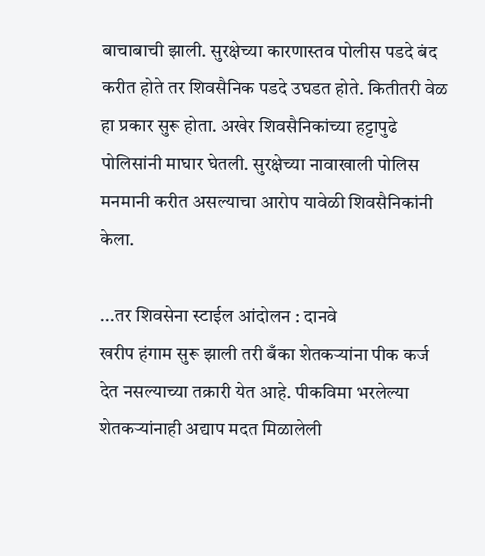बाचाबाची झाली. सुरक्षेच्या कारणास्तव पोलीस पडदे बंद करीत होते तर शिवसैनिक पडदे उघडत होते. कितीतरी वेळ हा प्रकार सुरू होता. अखेर शिवसैनिकांच्या हट्टापुढे पोलिसांनी माघार घेतली. सुरक्षेच्या नावाखाली पोलिस मनमानी करीत असल्याचा आरोप यावेळी शिवसैनिकांनी केला.

...तर शिवसेना स्टाईल आंदोलन : दानवे
खरीप हंगाम सुरू झाली तरी बँका शेतकर्‍यांना पीक कर्ज देत नसल्याच्या तक्रारी येत आहे. पीकविमा भरलेल्या शेतकर्‍यांनाही अद्याप मदत मिळालेली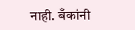नाही. बँकांनी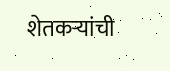शेतकर्‍यांची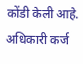कोंडी केली आहे. अधिकारी कर्ज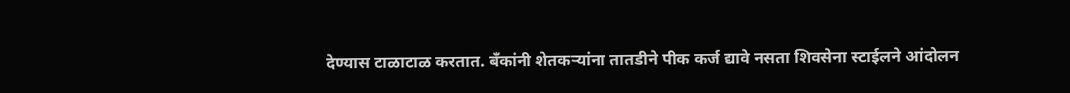देण्यास टाळाटाळ करतात. बँकांनी शेतकर्‍यांना तातडीने पीक कर्ज द्यावे नसता शिवसेना स्टाईलने आंदोलन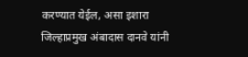करण्यात येईल, असा इशारा जिल्हाप्रमुख अंबादास दानवे यांनी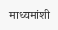माध्यमांशी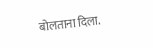बोलताना दिला.